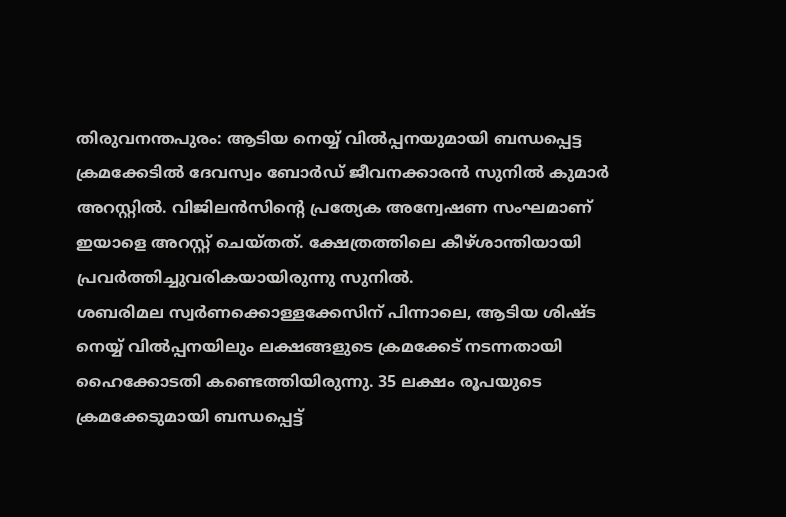തിരുവനന്തപുരം: ആടിയ നെയ്യ് വിൽപ്പനയുമായി ബന്ധപ്പെട്ട ക്രമക്കേടിൽ ദേവസ്വം ബോർഡ് ജീവനക്കാരൻ സുനിൽ കുമാർ അറസ്റ്റിൽ. വിജിലൻസിന്റെ പ്രത്യേക അന്വേഷണ സംഘമാണ് ഇയാളെ അറസ്റ്റ് ചെയ്തത്. ക്ഷേത്രത്തിലെ കീഴ്ശാന്തിയായി പ്രവർത്തിച്ചുവരികയായിരുന്നു സുനിൽ.
ശബരിമല സ്വർണക്കൊള്ളക്കേസിന് പിന്നാലെ, ആടിയ ശിഷ്ട നെയ്യ് വിൽപ്പനയിലും ലക്ഷങ്ങളുടെ ക്രമക്കേട് നടന്നതായി ഹൈക്കോടതി കണ്ടെത്തിയിരുന്നു. 35 ലക്ഷം രൂപയുടെ ക്രമക്കേടുമായി ബന്ധപ്പെട്ട്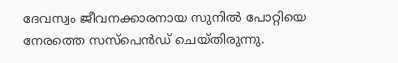ദേവസ്വം ജീവനക്കാരനായ സുനിൽ പോറ്റിയെ നേരത്തെ സസ്പെൻഡ് ചെയ്തിരുന്നു.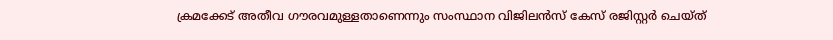ക്രമക്കേട് അതീവ ഗൗരവമുള്ളതാണെന്നും സംസ്ഥാന വിജിലൻസ് കേസ് രജിസ്റ്റർ ചെയ്ത്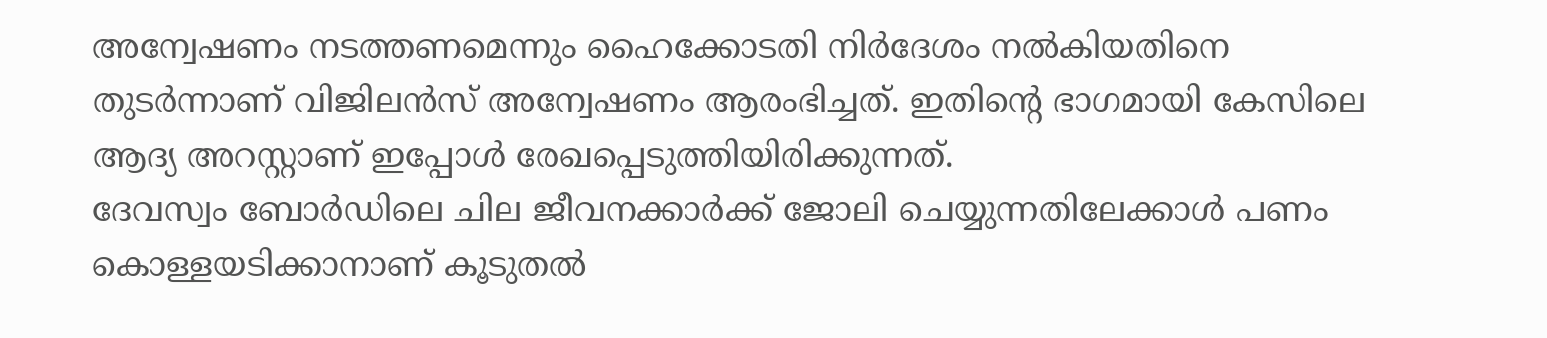അന്വേഷണം നടത്തണമെന്നും ഹൈക്കോടതി നിർദേശം നൽകിയതിനെ തുടർന്നാണ് വിജിലൻസ് അന്വേഷണം ആരംഭിച്ചത്. ഇതിന്റെ ഭാഗമായി കേസിലെ ആദ്യ അറസ്റ്റാണ് ഇപ്പോൾ രേഖപ്പെടുത്തിയിരിക്കുന്നത്.
ദേവസ്വം ബോർഡിലെ ചില ജീവനക്കാർക്ക് ജോലി ചെയ്യുന്നതിലേക്കാൾ പണം കൊള്ളയടിക്കാനാണ് കൂടുതൽ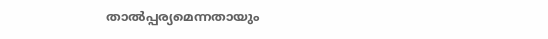താൽപ്പര്യമെന്നതായും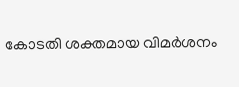കോടതി ശക്തമായ വിമർശനം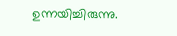ഉന്നയിച്ചിരുന്നു.